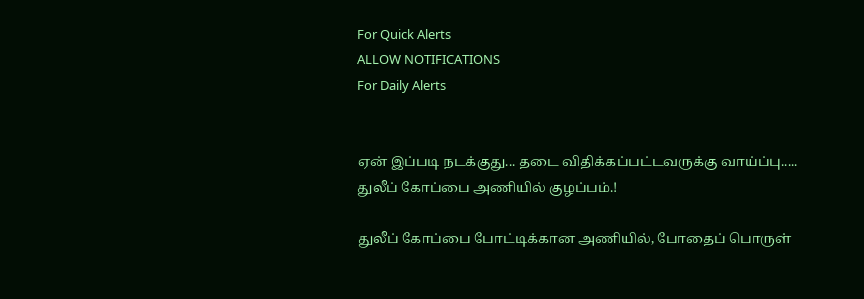For Quick Alerts
ALLOW NOTIFICATIONS
For Daily Alerts


ஏன் இப்படி நடக்குது... தடை விதிக்கப்பட்டவருக்கு வாய்ப்பு..... துலீப் கோப்பை அணியில் குழப்பம்.!

துலீப் கோப்பை போட்டிக்கான அணியில், போதைப் பொருள்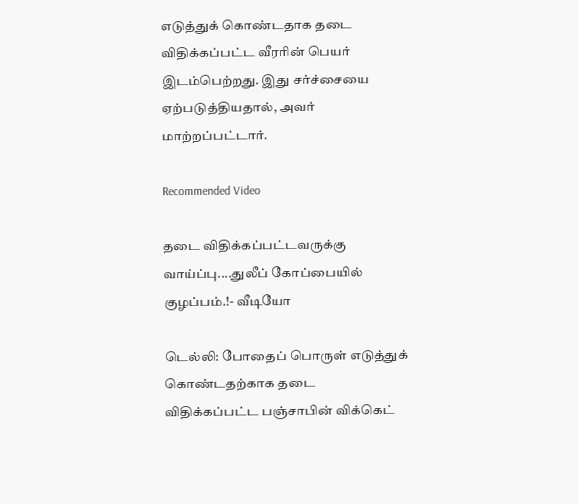எடுத்துக் கொண்டதாக தடை விதிக்கப்பட்ட வீரரின் பெயர் இடம்பெற்றது. இது சர்ச்சையை ஏற்படுத்தியதால், அவர் மாற்றப்பட்டார்.

Recommended Video

தடை விதிக்கப்பட்டவருக்கு வாய்ப்பு....துலீப் கோப்பையில் குழப்பம்.!- வீடியோ

டெல்லி: போதைப் பொருள் எடுத்துக் கொண்டதற்காக தடை விதிக்கப்பட்ட பஞ்சாபின் விக்கெட்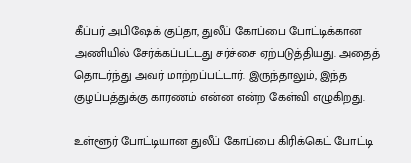கீப்பர் அபிஷேக் குப்தா, துலீப் கோப்பை போட்டிக்கான அணியில் சேர்க்கப்பட்டது சர்ச்சை ஏற்படுத்தியது. அதைத் தொடர்ந்து அவர் மாற்றப்பட்டார். இருந்தாலும், இந்த குழப்பத்துக்கு காரணம் என்ன என்ற கேள்வி எழுகிறது.

உள்ளூர் போட்டியான துலீப் கோப்பை கிரிக்கெட் போட்டி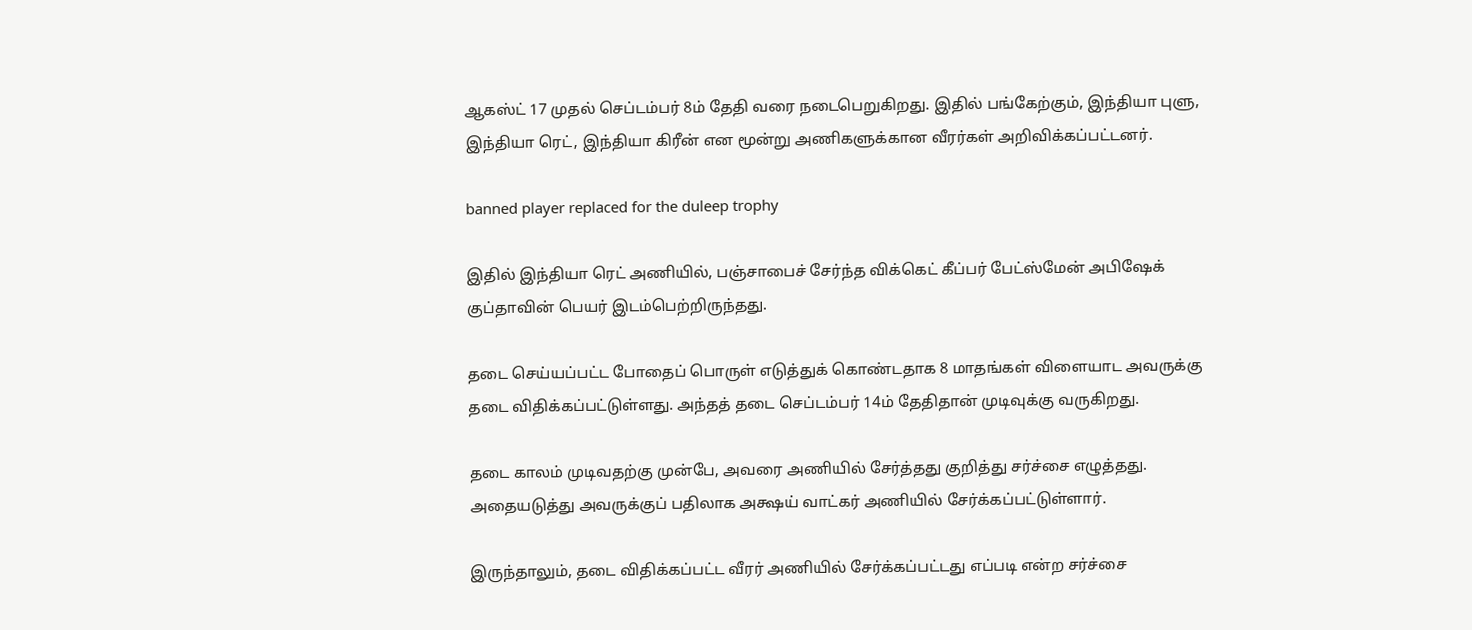ஆகஸ்ட் 17 முதல் செப்டம்பர் 8ம் தேதி வரை நடைபெறுகிறது. இதில் பங்கேற்கும், இந்தியா புளு, இந்தியா ரெட், இந்தியா கிரீன் என மூன்று அணிகளுக்கான வீரர்கள் அறிவிக்கப்பட்டனர்.

banned player replaced for the duleep trophy

இதில் இந்தியா ரெட் அணியில், பஞ்சாபைச் சேர்ந்த விக்கெட் கீப்பர் பேட்ஸ்மேன் அபிஷேக் குப்தாவின் பெயர் இடம்பெற்றிருந்தது.

தடை செய்யப்பட்ட போதைப் பொருள் எடுத்துக் கொண்டதாக 8 மாதங்கள் விளையாட அவருக்கு தடை விதிக்கப்பட்டுள்ளது. அந்தத் தடை செப்டம்பர் 14ம் தேதிதான் முடிவுக்கு வருகிறது.

தடை காலம் முடிவதற்கு முன்பே, அவரை அணியில் சேர்த்தது குறித்து சர்ச்சை எழுத்தது. அதையடுத்து அவருக்குப் பதிலாக அக்ஷய் வாட்கர் அணியில் சேர்க்கப்பட்டுள்ளார்.

இருந்தாலும், தடை விதிக்கப்பட்ட வீரர் அணியில் சேர்க்கப்பட்டது எப்படி என்ற சர்ச்சை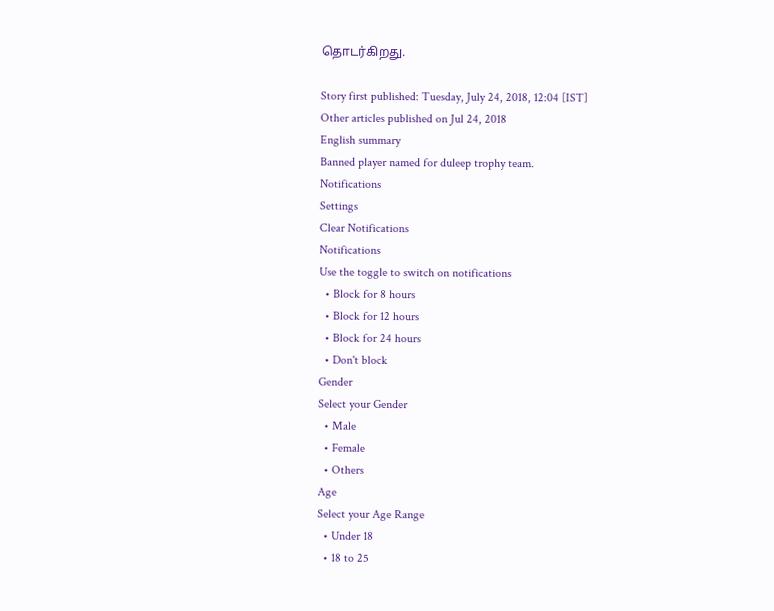தொடர்கிறது.

Story first published: Tuesday, July 24, 2018, 12:04 [IST]
Other articles published on Jul 24, 2018
English summary
Banned player named for duleep trophy team.
Notifications
Settings
Clear Notifications
Notifications
Use the toggle to switch on notifications
  • Block for 8 hours
  • Block for 12 hours
  • Block for 24 hours
  • Don't block
Gender
Select your Gender
  • Male
  • Female
  • Others
Age
Select your Age Range
  • Under 18
  • 18 to 25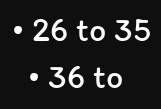• 26 to 35
  • 36 to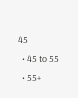45
  • 45 to 55
  • 55+